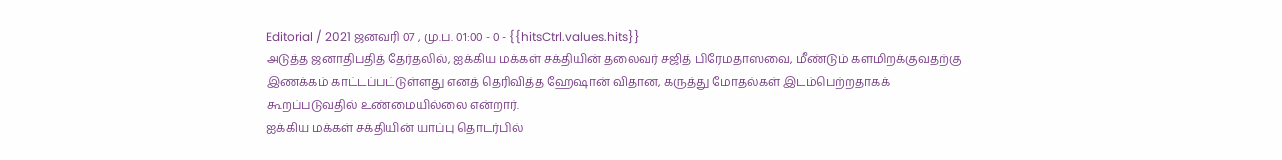Editorial / 2021 ஜனவரி 07 , மு.ப. 01:00 - 0 - {{hitsCtrl.values.hits}}
அடுத்த ஜனாதிபதித் தேர்தலில், ஐக்கிய மக்கள் சக்தியின் தலைவர் சஜித் பிரேமதாஸவை, மீண்டும் களமிறக்குவதற்கு இணக்கம் காட்டப்பட்டுள்ளது எனத் தெரிவித்த ஹேஷான் விதான, கருத்து மோதல்கள் இடம்பெற்றதாகக் கூறப்படுவதில் உண்மையில்லை என்றார்.
ஐக்கிய மக்கள் சக்தியின் யாப்பு தொடர்பில்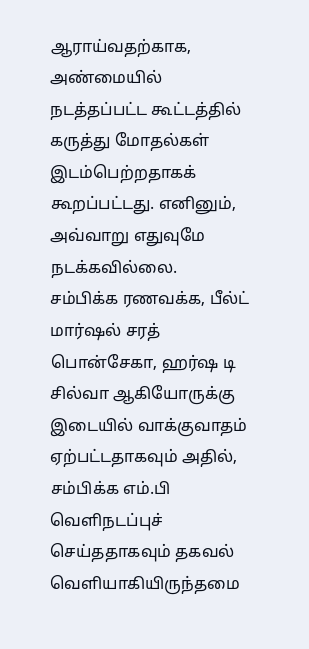ஆராய்வதற்காக, அண்மையில் நடத்தப்பட்ட கூட்டத்தில் கருத்து மோதல்கள் இடம்பெற்றதாகக் கூறப்பட்டது. எனினும், அவ்வாறு எதுவுமே நடக்கவில்லை.
சம்பிக்க ரணவக்க, பீல்ட் மார்ஷல் சரத் பொன்சேகா, ஹர்ஷ டி சில்வா ஆகியோருக்கு இடையில் வாக்குவாதம் ஏற்பட்டதாகவும் அதில், சம்பிக்க எம்.பி வெளிநடப்புச் செய்ததாகவும் தகவல் வெளியாகியிருந்தமை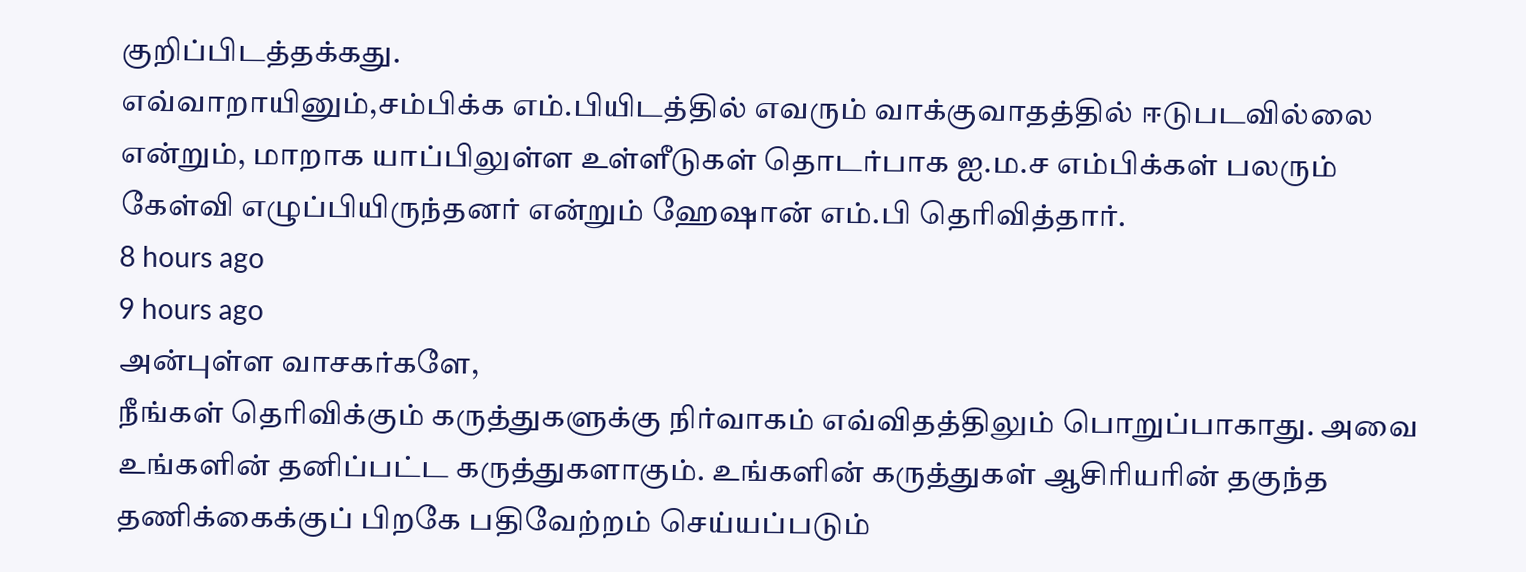குறிப்பிடத்தக்கது.
எவ்வாறாயினும்,சம்பிக்க எம்.பியிடத்தில் எவரும் வாக்குவாதத்தில் ஈடுபடவில்லை என்றும், மாறாக யாப்பிலுள்ள உள்ளீடுகள் தொடர்பாக ஐ.ம.ச எம்பிக்கள் பலரும் கேள்வி எழுப்பியிருந்தனர் என்றும் ஹேஷான் எம்.பி தெரிவித்தார்.
8 hours ago
9 hours ago
அன்புள்ள வாசகர்களே,
நீங்கள் தெரிவிக்கும் கருத்துகளுக்கு நிர்வாகம் எவ்விதத்திலும் பொறுப்பாகாது. அவை உங்களின் தனிப்பட்ட கருத்துகளாகும். உங்களின் கருத்துகள் ஆசிரியரின் தகுந்த தணிக்கைக்குப் பிறகே பதிவேற்றம் செய்யப்படும்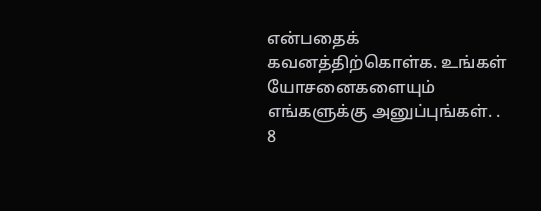என்பதைக் கவனத்திற்கொள்க. உங்கள் யோசனைகளையும் எங்களுக்கு அனுப்புங்கள். .
8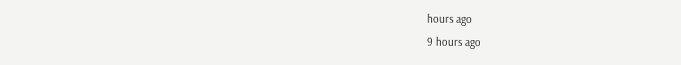hours ago
9 hours ago